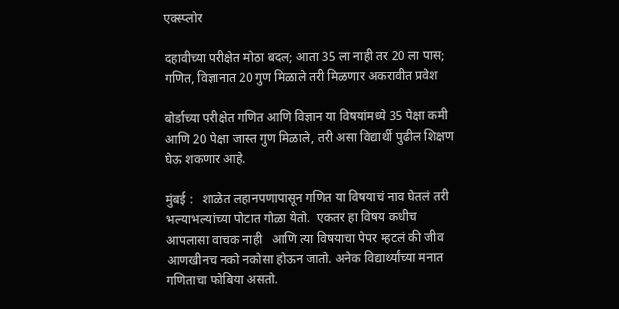एक्स्प्लोर

दहावीच्या परीक्षेत मोठा बदल; आता 35 ला नाही तर 20 ला पास; गणित, विज्ञानात 20 गुण मिळाले तरी मिळणार अकरावीत प्रवेश

बोर्डाच्या परीक्षेत गणित आणि विज्ञान या विषयांमध्ये 35 पेक्षा कमी आणि 20 पेक्षा जास्त गुण मिळाले, तरी असा विद्यार्थी पुढील शिक्षण घेऊ शकणार आहे.

मुंबई :   शाळेत लहानपणापासून गणित या विषयाचं नाव घेतलं तरी भल्याभल्यांच्या पोटात गोळा येतो.  एकतर हा विषय कधीच आपलासा वाचक नाही   आणि त्या विषयाचा पेपर म्हटलं की जीव आणखीनच नको नकोसा होऊन जातो. अनेक विद्यार्थ्यांच्या मनात गणिताचा फोबिया असतो.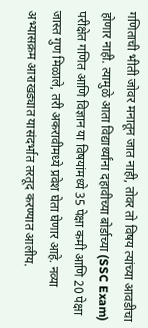गणिताची भीती जोवर मनातून जात नाही, तोवर तो विषय त्यांच्या आवडीचा होणार नाही. त्यामुळे आता विद्यार्थ्यांना दहावीच्या बोर्डाच्या (SSC Exam)  परीक्षेत गणित आणि विज्ञान या विषयांमध्ये 35 पेक्षा कमी आणि 20 पेक्षा जास्त गुण मिळाले, तरी अकरावीमध्ये प्रवेश घेता घेणार आहे. नव्या अभ्यासक्रम आराखड्यात यासंदर्भात तरतूद करण्यात आलीय.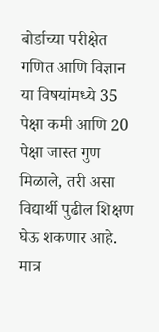बोर्डाच्या परीक्षेत गणित आणि विज्ञान या विषयांमध्ये 35 पेक्षा कमी आणि 20 पेक्षा जास्त गुण मिळाले, तरी असा विद्यार्थी पुढील शिक्षण घेऊ शकणार आहे. मात्र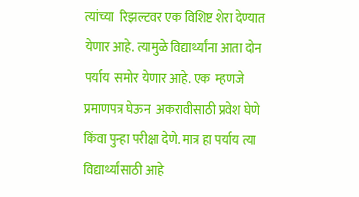त्यांच्या  रिझल्टवर एक विशिष्ट शेरा देण्यात येणार आहे. त्यामुळे विद्यार्थ्यांना आता दोन पर्याय  समोर येणार आहे. एक  म्हणजे  प्रमाणपत्र घेऊन  अकरावीसाठी प्रवेश घेणे किंवा पुन्हा परीक्षा देणे. मात्र हा पर्याय त्या विद्यार्थ्यांसाठी आहे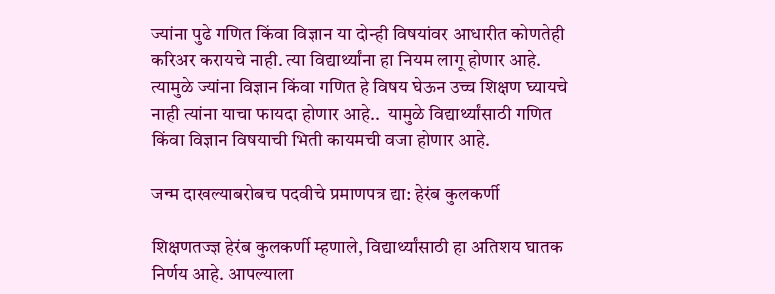ज्यांना पुढे गणित किंवा विज्ञान या दोन्ही विषयांवर आधारीत कोणतेही करिअर करायचे नाही. त्या विद्यार्थ्यांना हा नियम लागू होणार आहे.  त्यामुळे ज्यांना विज्ञान किंवा गणित हे विषय घेऊन उच्च शिक्षण घ्यायचे नाही त्यांना याचा फायदा होणार आहे..  यामुळे विद्यार्थ्यांसाठी गणित किंवा विज्ञान विषयाची भिती कायमची वजा होणार आहे.

जन्म दाखल्याबरोबच पदवीचे प्रमाणपत्र द्या: हेरंब कुलकर्णी

शिक्षणतज्ज्ञ हेरंब कुलकर्णी म्हणाले, विद्यार्थ्यांसाठी हा अतिशय घातक निर्णय आहे. आपल्याला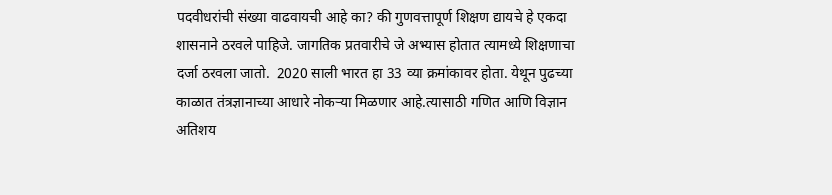पदवीधरांची संख्या वाढवायची आहे का? की गुणवत्तापूर्ण शिक्षण द्यायचे हे एकदा शासनाने ठरवले पाहिजे. जागतिक प्रतवारीचे जे अभ्यास होतात त्यामध्ये शिक्षणाचा दर्जा ठरवला जातो.  2020 साली भारत हा 33 व्या क्रमांकावर होता. येथून पुढच्या काळात तंत्रज्ञानाच्या आधारे नोकऱ्या मिळणार आहे.त्यासाठी गणित आणि विज्ञान अतिशय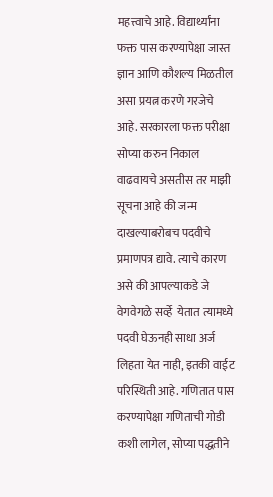महत्त्वाचे आहे. विद्यार्थ्यांना फक्त पास करण्यापेक्षा जास्त ज्ञान आणि कौशल्य मिळतील असा प्रयत्न करणे गरजेचे आहे. सरकारला फक्त परीक्षा सोप्या करुन निकाल वाढवायचे असतीस तर माझी सूचना आहे की जन्म दाखल्याबरोबच पदवीचे प्रमाणपत्र द्यावे. त्याचे कारण  असे की आपल्याकडे जे वेगवेगळे सर्व्हे  येतात त्यामध्ये पदवी घेऊनही साधा अर्ज लिहता येत नाही, इतकी वाईट परिस्थिती आहे. गणितात पास करण्यापेक्षा गणिताची गोडी कशी लागेल, सोप्या पद्धतीने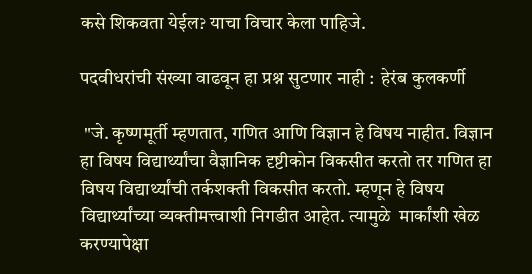कसे शिकवता येईल? याचा विचार केला पाहिजे.

पदवीधरांची संख्या वाढवून हा प्रश्न सुटणार नाही :  हेरंब कुलकर्णी

 "जे. कृष्णमूर्ती म्हणतात, गणित आणि विज्ञान हे विषय नाहीत. विज्ञान हा विषय विद्यार्थ्यांचा वैज्ञानिक दृष्टीकोन विकसीत करतो तर गणित हा विषय विद्यार्थ्यांची तर्कशक्ती विकसीत करतो. म्हणून हे विषय विद्यार्थ्यांच्या व्यक्तीमत्त्वाशी निगडीत आहेत. त्यामुळे  मार्कांशी खेळ करण्यापेक्षा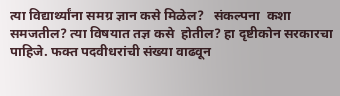त्या विद्यार्थ्यांना समग्र ज्ञान कसे मिळेल?   संकल्पना  कशा समजतील? त्या विषयात तज्ञ कसे  होतील? हा दृष्टीकोन सरकारचा पाहिजे. फक्त पदवीधरांची संख्या वाढवून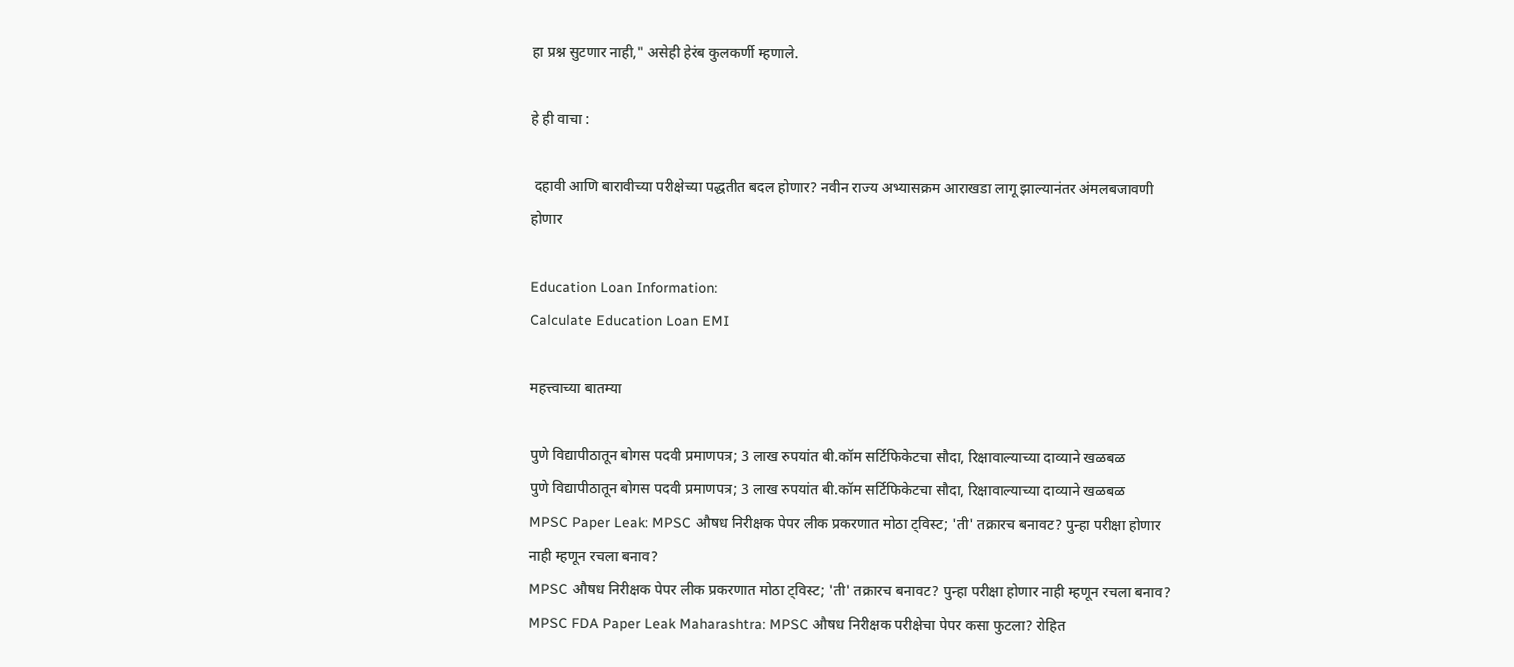हा प्रश्न सुटणार नाही," असेही हेरंब कुलकर्णी म्हणाले.

हे ही वाचा :

 दहावी आणि बारावीच्या परीक्षेच्या पद्धतीत बदल होणार? नवीन राज्य अभ्यासक्रम आराखडा लागू झाल्यानंतर अंमलबजावणी होणार

Education Loan Information:
Calculate Education Loan EMI

महत्त्वाच्या बातम्या

पुणे विद्यापीठातून बोगस पदवी प्रमाणपत्र; 3 लाख रुपयांत बी.कॉम सर्टिफिकेटचा सौदा, रिक्षावाल्याच्या दाव्याने खळबळ
पुणे विद्यापीठातून बोगस पदवी प्रमाणपत्र; 3 लाख रुपयांत बी.कॉम सर्टिफिकेटचा सौदा, रिक्षावाल्याच्या दाव्याने खळबळ
MPSC Paper Leak: MPSC औषध निरीक्षक पेपर लीक प्रकरणात मोठा ट्विस्ट; 'ती' तक्रारच बनावट? पुन्हा परीक्षा होणार नाही म्हणून रचला बनाव?
MPSC औषध निरीक्षक पेपर लीक प्रकरणात मोठा ट्विस्ट; 'ती' तक्रारच बनावट? पुन्हा परीक्षा होणार नाही म्हणून रचला बनाव?
MPSC FDA Paper Leak Maharashtra: MPSC औषध निरीक्षक परीक्षेचा पेपर कसा फुटला? रोहित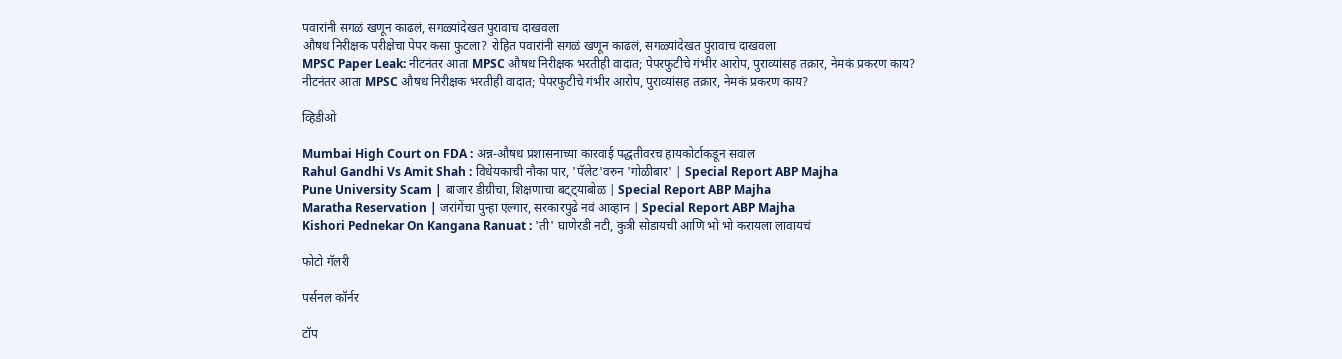पवारांनी सगळं खणून काढलं, सगळ्यांदेखत पुरावाच दाखवला
औषध निरीक्षक परीक्षेचा पेपर कसा फुटला? रोहित पवारांनी सगळं खणून काढलं, सगळ्यांदेखत पुरावाच दाखवला
MPSC Paper Leak: नीटनंतर आता MPSC औषध निरीक्षक भरतीही वादात; पेपरफुटीचे गंभीर आरोप, पुराव्यांसह तक्रार, नेमकं प्रकरण काय?
नीटनंतर आता MPSC औषध निरीक्षक भरतीही वादात; पेपरफुटीचे गंभीर आरोप, पुराव्यांसह तक्रार, नेमकं प्रकरण काय?

व्हिडीओ

Mumbai High Court on FDA : अन्न-औषध प्रशासनाच्या कारवाई पद्धतीवरच हायकोर्टाकडून सवाल
Rahul Gandhi Vs Amit Shah : विधेयकाची नौका पार, 'पॅलेट'वरुन 'गोळीबार' | Special Report ABP Majha
Pune University Scam | बाजार डीग्रीचा, शिक्षणाचा बट्ट्याबोळ | Special Report ABP Majha
Maratha Reservation | जरांगेंचा पुन्हा एल्गार, सरकारपुढे नवं आव्हान | Special Report ABP Majha
Kishori Pednekar On Kangana Ranuat : 'ती' घाणेरडी नटी, कुत्री सोडायची आणि भो भो करायला लावायचं

फोटो गॅलरी

पर्सनल कॉर्नर

टॉप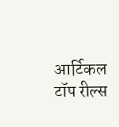आर्टिकल
टॉप रील्स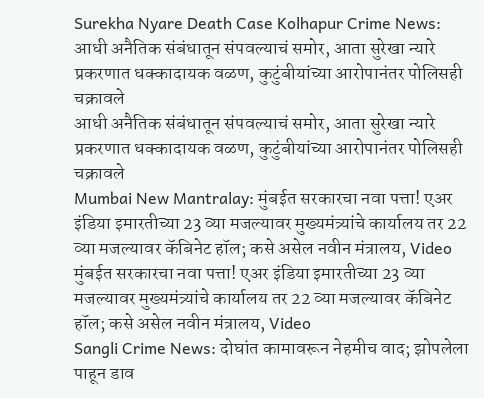Surekha Nyare Death Case Kolhapur Crime News: आधी अनैतिक संबंधातून संपवल्याचं समोर, आता सुरेखा न्यारे प्रकरणात धक्कादायक वळण, कुटुंबीयांच्या आरोपानंतर पोलिसही चक्रावले
आधी अनैतिक संबंधातून संपवल्याचं समोर, आता सुरेखा न्यारे प्रकरणात धक्कादायक वळण, कुटुंबीयांच्या आरोपानंतर पोलिसही चक्रावले
Mumbai New Mantralay: मुंबईत सरकारचा नवा पत्ता! एअर इंडिया इमारतीच्या 23 व्या मजल्यावर मुख्यमंत्र्यांचे कार्यालय तर 22 व्या मजल्यावर कॅबिनेट हॉल; कसे असेल नवीन मंत्रालय, Video
मुंबईत सरकारचा नवा पत्ता! एअर इंडिया इमारतीच्या 23 व्या मजल्यावर मुख्यमंत्र्यांचे कार्यालय तर 22 व्या मजल्यावर कॅबिनेट हॉल; कसे असेल नवीन मंत्रालय, Video
Sangli Crime News: दोघांत कामावरून नेहमीच वाद; झोपलेला पाहून डाव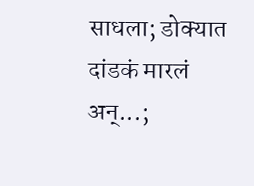साधला; डोक्यात दांडकं मारलं अन्...;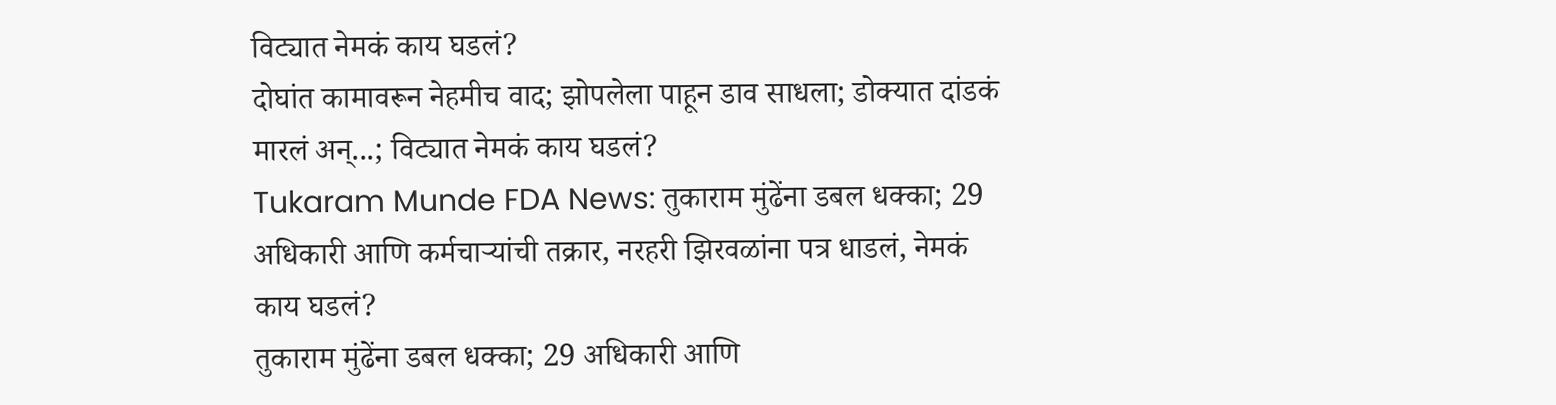विट्यात नेमकं काय घडलं?
दोघांत कामावरून नेहमीच वाद; झोपलेला पाहून डाव साधला; डोक्यात दांडकं मारलं अन्...; विट्यात नेमकं काय घडलं?
Tukaram Munde FDA News: तुकाराम मुंढेंना डबल धक्का; 29 अधिकारी आणि कर्मचाऱ्यांची तक्रार, नरहरी झिरवळांना पत्र धाडलं, नेमकं काय घडलं?
तुकाराम मुंढेंना डबल धक्का; 29 अधिकारी आणि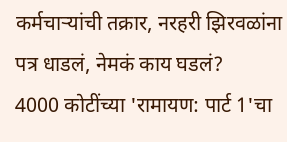कर्मचाऱ्यांची तक्रार, नरहरी झिरवळांना पत्र धाडलं, नेमकं काय घडलं?
4000 कोटींच्या 'रामायण: पार्ट 1'चा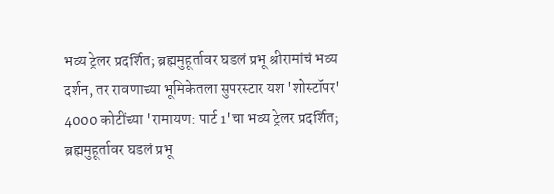भव्य ट्रेलर प्रदर्शित; ब्रह्ममुहूर्तावर घडलं प्रभू श्रीरामांचं भव्य दर्शन, तर रावणाच्या भूमिकेतला सुपरस्टार यश 'शोस्टॉपर'
4000 कोटींच्या 'रामायण: पार्ट 1'चा भव्य ट्रेलर प्रदर्शित; ब्रह्ममुहूर्तावर घडलं प्रभू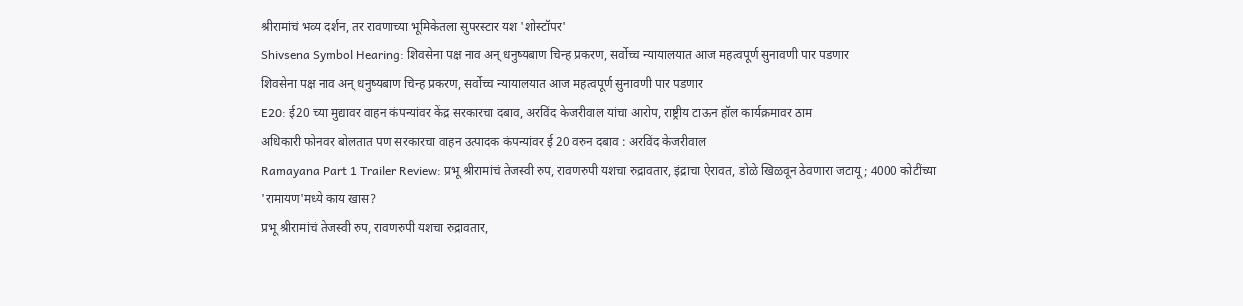श्रीरामांचं भव्य दर्शन, तर रावणाच्या भूमिकेतला सुपरस्टार यश 'शोस्टॉपर'
Shivsena Symbol Hearing: शिवसेना पक्ष नाव अन् धनुष्यबाण चिन्ह प्रकरण, सर्वोच्च न्यायालयात आज महत्वपूर्ण सुनावणी पार पडणार
शिवसेना पक्ष नाव अन् धनुष्यबाण चिन्ह प्रकरण, सर्वोच्च न्यायालयात आज महत्वपूर्ण सुनावणी पार पडणार
E20: ई20 च्या मुद्यावर वाहन कंपन्यांवर केंद्र सरकारचा दबाव, अरविंद केजरीवाल यांचा आरोप, राष्ट्रीय टाऊन हॉल कार्यक्रमावर ठाम
अधिकारी फोनवर बोलतात पण सरकारचा वाहन उत्पादक कंपन्यांवर ई 20 वरुन दबाव : अरविंद केजरीवाल
Ramayana Part 1 Trailer Review: प्रभू श्रीरामांचं तेजस्वी रुप, रावणरुपी यशचा रुद्रावतार, इंद्राचा ऐरावत, डोळे खिळवून ठेवणारा जटायू; 4000 कोटींच्या 'रामायण'मध्ये काय खास?
प्रभू श्रीरामांचं तेजस्वी रुप, रावणरुपी यशचा रुद्रावतार,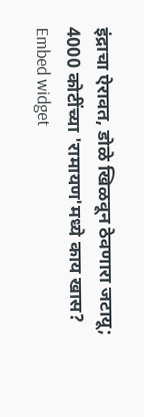इंद्राचा ऐरावत, डोळे खिळवून ठेवणारा जटायू; 4000 कोटींच्या 'रामायण'मध्ये काय खास?
Embed widget